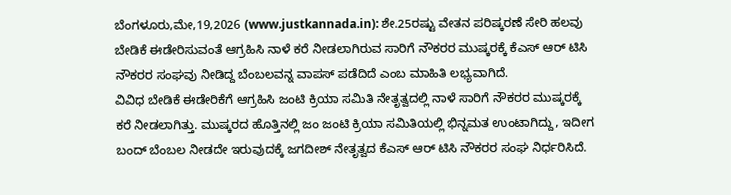ಬೆಂಗಳೂರು,ಮೇ,19,2026 (www.justkannada.in): ಶೇ.25ರಷ್ಟು ವೇತನ ಪರಿಷ್ಕರಣೆ ಸೇರಿ ಹಲವು ಬೇಡಿಕೆ ಈಡೇರಿಸುವಂತೆ ಆಗ್ರಹಿಸಿ ನಾಳೆ ಕರೆ ನೀಡಲಾಗಿರುವ ಸಾರಿಗೆ ನೌಕರರ ಮುಷ್ಕರಕ್ಕೆ ಕೆಎಸ್ ಆರ್ ಟಿಸಿ ನೌಕರರ ಸಂಘವು ನೀಡಿದ್ದ ಬೆಂಬಲವನ್ನ ವಾಪಸ್ ಪಡೆದಿದೆ ಎಂಬ ಮಾಹಿತಿ ಲಭ್ಯವಾಗಿದೆ.
ವಿವಿಧ ಬೇಡಿಕೆ ಈಡೇರಿಕೆಗೆ ಆಗ್ರಹಿಸಿ ಜಂಟಿ ಕ್ರಿಯಾ ಸಮಿತಿ ನೇತೃತ್ವದಲ್ಲಿ ನಾಳೆ ಸಾರಿಗೆ ನೌಕರರ ಮುಷ್ಕರಕ್ಕೆ ಕರೆ ನೀಡಲಾಗಿತ್ತು. ಮುಷ್ಕರದ ಹೊತ್ತಿನಲ್ಲಿ ಜಂ ಜಂಟಿ ಕ್ರಿಯಾ ಸಮಿತಿಯಲ್ಲಿ ಭಿನ್ನಮತ ಉಂಟಾಗಿದ್ದು, ಇದೀಗ ಬಂದ್ ಬೆಂಬಲ ನೀಡದೇ ಇರುವುದಕ್ಕೆ ಜಗದೀಶ್ ನೇತೃತ್ವದ ಕೆಎಸ್ ಆರ್ ಟಿಸಿ ನೌಕರರ ಸಂಘ ನಿರ್ಧರಿಸಿದೆ.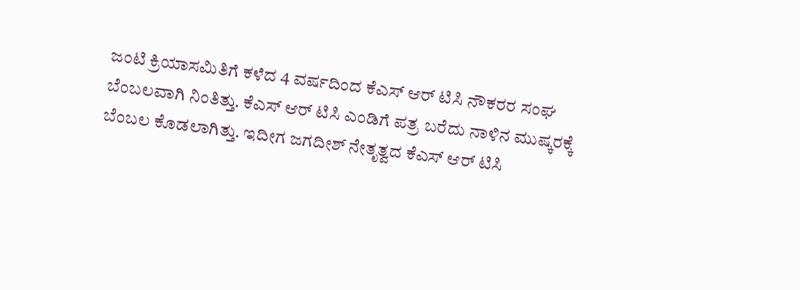ಜಂಟಿ ಕ್ರಿಯಾಸಮಿತಿಗೆ ಕಳೆದ 4 ವರ್ಷದಿಂದ ಕೆಎಸ್ ಆರ್ ಟಿಸಿ ನೌಕರರ ಸಂಘ ಬೆಂಬಲವಾಗಿ ನಿಂತಿತ್ತು. ಕೆಎಸ್ ಆರ್ ಟಿಸಿ ಎಂಡಿಗೆ ಪತ್ರ ಬರೆದು ನಾಳಿನ ಮುಷ್ಕರಕ್ಕೆ ಬೆಂಬಲ ಕೊಡಲಾಗಿತ್ತು. ಇದೀಗ ಜಗದೀಶ್ ನೇತೃತ್ವದ ಕೆಎಸ್ ಆರ್ ಟಿಸಿ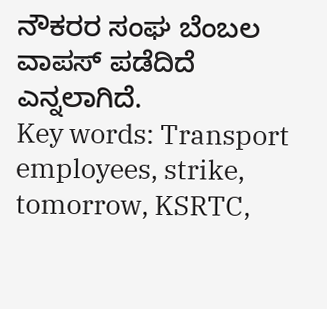ನೌಕರರ ಸಂಘ ಬೆಂಬಲ ವಾಪಸ್ ಪಡೆದಿದೆ ಎನ್ನಲಾಗಿದೆ.
Key words: Transport employees, strike, tomorrow, KSRTC,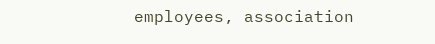employees, association